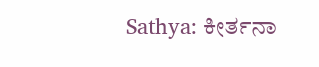Sathya: ಕೀರ್ತನಾ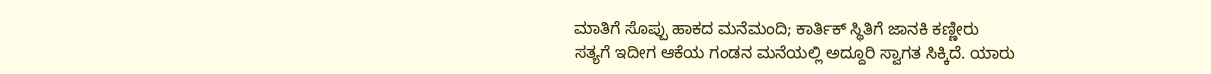ಮಾತಿಗೆ ಸೊಪ್ಪು ಹಾಕದ ಮನೆಮಂದಿ; ಕಾರ್ತಿಕ್ ಸ್ಥಿತಿಗೆ ಜಾನಕಿ ಕಣ್ಣೀರು
ಸತ್ಯಗೆ ಇದೀಗ ಆಕೆಯ ಗಂಡನ ಮನೆಯಲ್ಲಿ ಅದ್ದೂರಿ ಸ್ವಾಗತ ಸಿಕ್ಕಿದೆ. ಯಾರು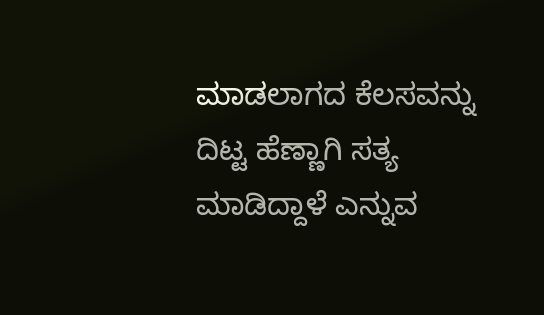ಮಾಡಲಾಗದ ಕೆಲಸವನ್ನು ದಿಟ್ಟ ಹೆಣ್ಣಾಗಿ ಸತ್ಯ ಮಾಡಿದ್ದಾಳೆ ಎನ್ನುವ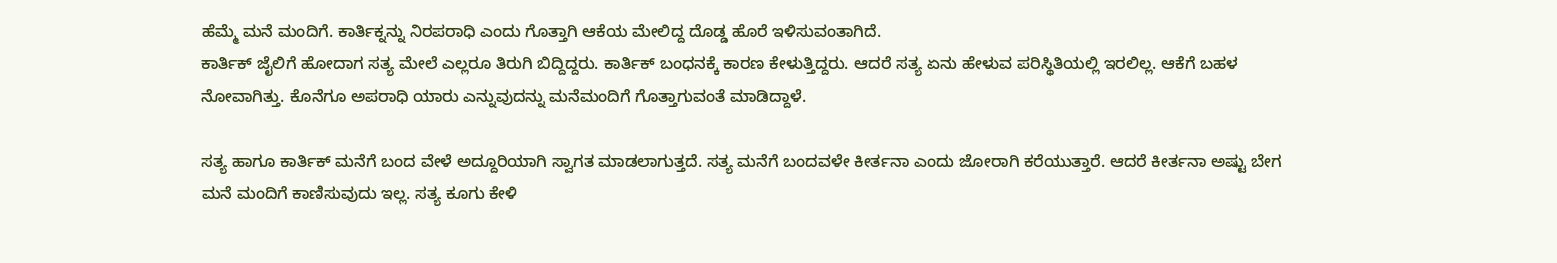ಹೆಮ್ಮೆ ಮನೆ ಮಂದಿಗೆ. ಕಾರ್ತಿಕ್ನನ್ನು ನಿರಪರಾಧಿ ಎಂದು ಗೊತ್ತಾಗಿ ಆಕೆಯ ಮೇಲಿದ್ದ ದೊಡ್ಡ ಹೊರೆ ಇಳಿಸುವಂತಾಗಿದೆ.
ಕಾರ್ತಿಕ್ ಜೈಲಿಗೆ ಹೋದಾಗ ಸತ್ಯ ಮೇಲೆ ಎಲ್ಲರೂ ತಿರುಗಿ ಬಿದ್ದಿದ್ದರು. ಕಾರ್ತಿಕ್ ಬಂಧನಕ್ಕೆ ಕಾರಣ ಕೇಳುತ್ತಿದ್ದರು. ಆದರೆ ಸತ್ಯ ಏನು ಹೇಳುವ ಪರಿಸ್ಥಿತಿಯಲ್ಲಿ ಇರಲಿಲ್ಲ. ಆಕೆಗೆ ಬಹಳ ನೋವಾಗಿತ್ತು. ಕೊನೆಗೂ ಅಪರಾಧಿ ಯಾರು ಎನ್ನುವುದನ್ನು ಮನೆಮಂದಿಗೆ ಗೊತ್ತಾಗುವಂತೆ ಮಾಡಿದ್ದಾಳೆ.

ಸತ್ಯ ಹಾಗೂ ಕಾರ್ತಿಕ್ ಮನೆಗೆ ಬಂದ ವೇಳೆ ಅದ್ದೂರಿಯಾಗಿ ಸ್ವಾಗತ ಮಾಡಲಾಗುತ್ತದೆ. ಸತ್ಯ ಮನೆಗೆ ಬಂದವಳೇ ಕೀರ್ತನಾ ಎಂದು ಜೋರಾಗಿ ಕರೆಯುತ್ತಾರೆ. ಆದರೆ ಕೀರ್ತನಾ ಅಷ್ಟು ಬೇಗ ಮನೆ ಮಂದಿಗೆ ಕಾಣಿಸುವುದು ಇಲ್ಲ. ಸತ್ಯ ಕೂಗು ಕೇಳಿ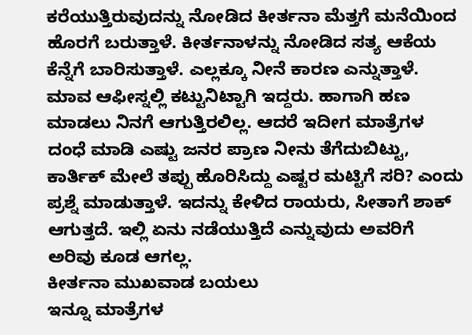ಕರೆಯುತ್ತಿರುವುದನ್ನು ನೋಡಿದ ಕೀರ್ತನಾ ಮೆತ್ತಗೆ ಮನೆಯಿಂದ ಹೊರಗೆ ಬರುತ್ತಾಳೆ. ಕೀರ್ತನಾಳನ್ನು ನೋಡಿದ ಸತ್ಯ ಆಕೆಯ ಕೆನ್ನೆಗೆ ಬಾರಿಸುತ್ತಾಳೆ. ಎಲ್ಲಕ್ಕೂ ನೀನೆ ಕಾರಣ ಎನ್ನುತ್ತಾಳೆ.
ಮಾವ ಆಫೀಸ್ನಲ್ಲಿ ಕಟ್ಟುನಿಟ್ಟಾಗಿ ಇದ್ದರು. ಹಾಗಾಗಿ ಹಣ ಮಾಡಲು ನಿನಗೆ ಆಗುತ್ತಿರಲಿಲ್ಲ. ಆದರೆ ಇದೀಗ ಮಾತ್ರೆಗಳ ದಂಧೆ ಮಾಡಿ ಎಷ್ಟು ಜನರ ಪ್ರಾಣ ನೀನು ತೆಗೆದುಬಿಟ್ಟು, ಕಾರ್ತಿಕ್ ಮೇಲೆ ತಪ್ಪು ಹೊರಿಸಿದ್ದು ಎಷ್ಟರ ಮಟ್ಟಿಗೆ ಸರಿ? ಎಂದು ಪ್ರಶ್ನೆ ಮಾಡುತ್ತಾಳೆ. ಇದನ್ನು ಕೇಳಿದ ರಾಯರು, ಸೀತಾಗೆ ಶಾಕ್ ಆಗುತ್ತದೆ. ಇಲ್ಲಿ ಏನು ನಡೆಯುತ್ತಿದೆ ಎನ್ನುವುದು ಅವರಿಗೆ ಅರಿವು ಕೂಡ ಆಗಲ್ಲ.
ಕೀರ್ತನಾ ಮುಖವಾಡ ಬಯಲು
ಇನ್ನೂ ಮಾತ್ರೆಗಳ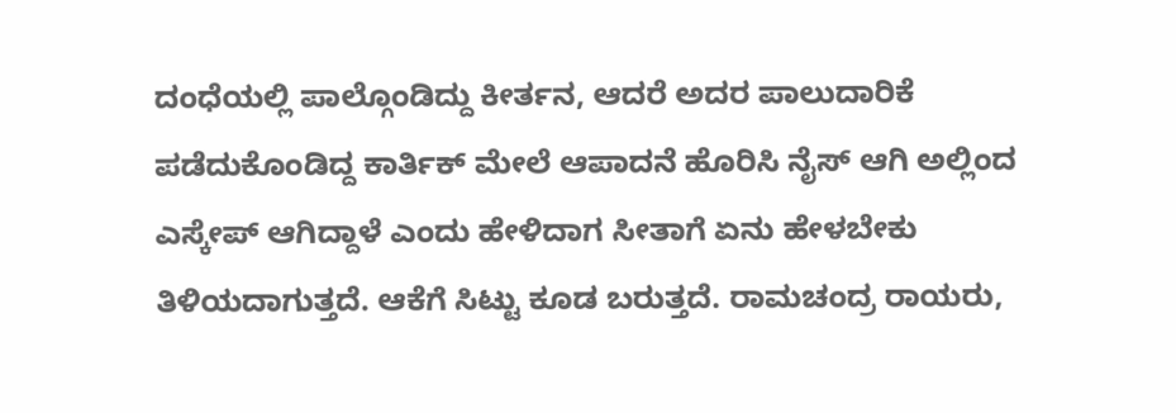ದಂಧೆಯಲ್ಲಿ ಪಾಲ್ಗೊಂಡಿದ್ದು ಕೀರ್ತನ, ಆದರೆ ಅದರ ಪಾಲುದಾರಿಕೆ ಪಡೆದುಕೊಂಡಿದ್ದ ಕಾರ್ತಿಕ್ ಮೇಲೆ ಆಪಾದನೆ ಹೊರಿಸಿ ನೈಸ್ ಆಗಿ ಅಲ್ಲಿಂದ ಎಸ್ಕೇಪ್ ಆಗಿದ್ದಾಳೆ ಎಂದು ಹೇಳಿದಾಗ ಸೀತಾಗೆ ಏನು ಹೇಳಬೇಕು ತಿಳಿಯದಾಗುತ್ತದೆ. ಆಕೆಗೆ ಸಿಟ್ಟು ಕೂಡ ಬರುತ್ತದೆ. ರಾಮಚಂದ್ರ ರಾಯರು,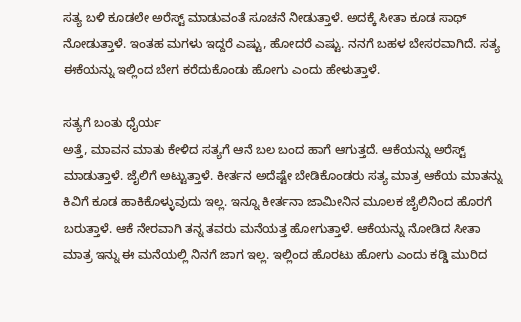ಸತ್ಯ ಬಳಿ ಕೂಡಲೇ ಅರೆಸ್ಟ್ ಮಾಡುವಂತೆ ಸೂಚನೆ ನೀಡುತ್ತಾಳೆ. ಅದಕ್ಕೆ ಸೀತಾ ಕೂಡ ಸಾಥ್ ನೋಡುತ್ತಾಳೆ. ಇಂತಹ ಮಗಳು ಇದ್ದರೆ ಎಷ್ಟು, ಹೋದರೆ ಎಷ್ಟು. ನನಗೆ ಬಹಳ ಬೇಸರವಾಗಿದೆ. ಸತ್ಯ ಈಕೆಯನ್ನು ಇಲ್ಲಿಂದ ಬೇಗ ಕರೆದುಕೊಂಡು ಹೋಗು ಎಂದು ಹೇಳುತ್ತಾಳೆ.

ಸತ್ಯಗೆ ಬಂತು ಧೈರ್ಯ
ಅತ್ತೆ, ಮಾವನ ಮಾತು ಕೇಳಿದ ಸತ್ಯಗೆ ಆನೆ ಬಲ ಬಂದ ಹಾಗೆ ಆಗುತ್ತದೆ. ಆಕೆಯನ್ನು ಅರೆಸ್ಟ್ ಮಾಡುತ್ತಾಳೆ. ಜೈಲಿಗೆ ಅಟ್ಟುತ್ತಾಳೆ. ಕೀರ್ತನ ಅದೆಷ್ಟೇ ಬೇಡಿಕೊಂಡರು ಸತ್ಯ ಮಾತ್ರ ಆಕೆಯ ಮಾತನ್ನು ಕಿವಿಗೆ ಕೂಡ ಹಾಕಿಕೊಳ್ಳುವುದು ಇಲ್ಲ. ಇನ್ನೂ ಕೀರ್ತನಾ ಜಾಮೀನಿನ ಮೂಲಕ ಜೈಲಿನಿಂದ ಹೊರಗೆ ಬರುತ್ತಾಳೆ. ಆಕೆ ನೇರವಾಗಿ ತನ್ನ ತವರು ಮನೆಯತ್ತ ಹೋಗುತ್ತಾಳೆ. ಆಕೆಯನ್ನು ನೋಡಿದ ಸೀತಾ ಮಾತ್ರ ಇನ್ನು ಈ ಮನೆಯಲ್ಲಿ ನಿನಗೆ ಜಾಗ ಇಲ್ಲ. ಇಲ್ಲಿಂದ ಹೊರಟು ಹೋಗು ಎಂದು ಕಡ್ಡಿ ಮುರಿದ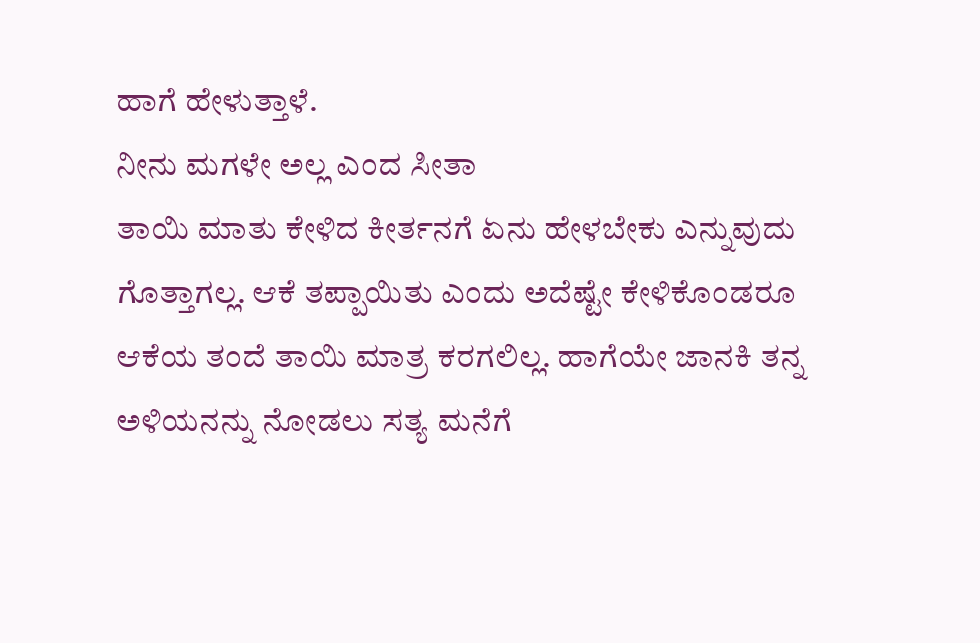ಹಾಗೆ ಹೇಳುತ್ತಾಳೆ.
ನೀನು ಮಗಳೇ ಅಲ್ಲ ಎಂದ ಸೀತಾ
ತಾಯಿ ಮಾತು ಕೇಳಿದ ಕೀರ್ತನಗೆ ಏನು ಹೇಳಬೇಕು ಎನ್ನುವುದು ಗೊತ್ತಾಗಲ್ಲ. ಆಕೆ ತಪ್ಪಾಯಿತು ಎಂದು ಅದೆಷ್ಟೇ ಕೇಳಿಕೊಂಡರೂ ಆಕೆಯ ತಂದೆ ತಾಯಿ ಮಾತ್ರ ಕರಗಲಿಲ್ಲ. ಹಾಗೆಯೇ ಜಾನಕಿ ತನ್ನ ಅಳಿಯನನ್ನು ನೋಡಲು ಸತ್ಯ ಮನೆಗೆ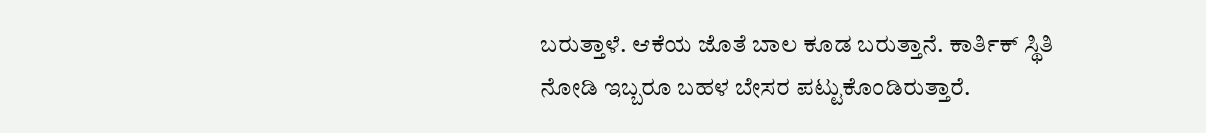ಬರುತ್ತಾಳೆ. ಆಕೆಯ ಜೊತೆ ಬಾಲ ಕೂಡ ಬರುತ್ತಾನೆ. ಕಾರ್ತಿಕ್ ಸ್ಥಿತಿ ನೋಡಿ ಇಬ್ಬರೂ ಬಹಳ ಬೇಸರ ಪಟ್ಟುಕೊಂಡಿರುತ್ತಾರೆ.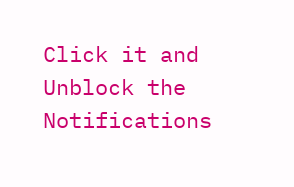Click it and Unblock the Notifications